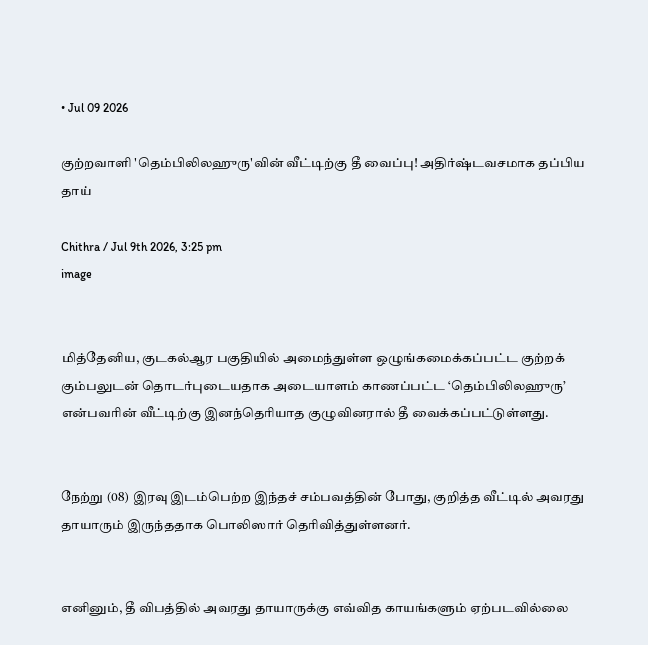• Jul 09 2026

குற்றவாளி 'தெம்பிலிலஹுரு'வின் வீட்டிற்கு தீ வைப்பு! அதிர்ஷ்டவசமாக தப்பிய தாய்

Chithra / Jul 9th 2026, 3:25 pm
image


மித்தேனிய, குடகல்ஆர பகுதியில் அமைந்துள்ள ஒழுங்கமைக்கப்பட்ட குற்றக் கும்பலுடன் தொடர்புடையதாக அடையாளம் காணப்பட்ட ‘தெம்பிலிலஹுரு’ என்பவரின் வீட்டிற்கு இனந்தெரியாத குழுவினரால் தீ வைக்கப்பட்டுள்ளது.


நேற்று (08) இரவு இடம்பெற்ற இந்தச் சம்பவத்தின் போது, குறித்த வீட்டில் அவரது தாயாரும் இருந்ததாக பொலிஸார் தெரிவித்துள்ளனர்.


எனினும், தீ விபத்தில் அவரது தாயாருக்கு எவ்வித காயங்களும் ஏற்படவில்லை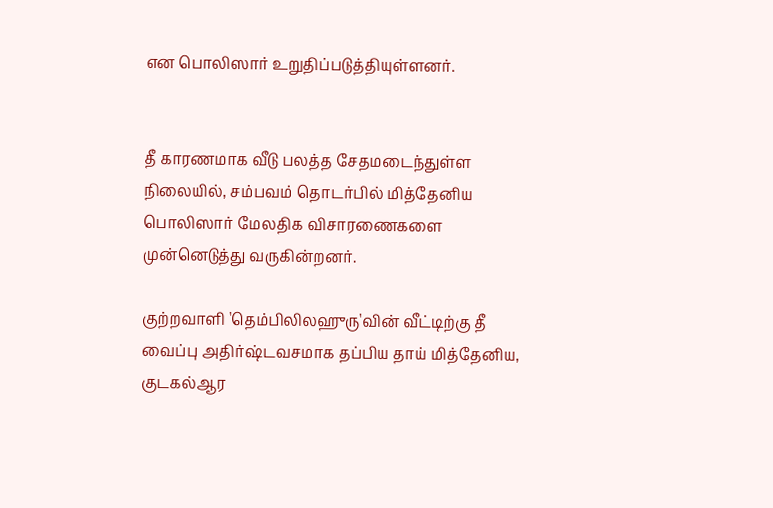என பொலிஸார் உறுதிப்படுத்தியுள்ளனர்.


தீ காரணமாக வீடு பலத்த சேதமடைந்துள்ள நிலையில், சம்பவம் தொடர்பில் மித்தேனிய பொலிஸார் மேலதிக விசாரணைகளை முன்னெடுத்து வருகின்றனர்.

குற்றவாளி 'தெம்பிலிலஹுரு'வின் வீட்டிற்கு தீ வைப்பு அதிர்ஷ்டவசமாக தப்பிய தாய் மித்தேனிய, குடகல்ஆர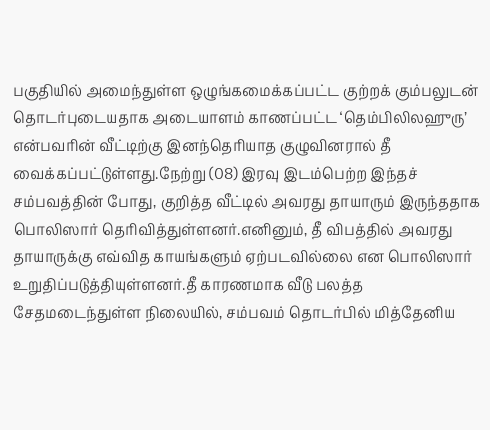பகுதியில் அமைந்துள்ள ஒழுங்கமைக்கப்பட்ட குற்றக் கும்பலுடன் தொடர்புடையதாக அடையாளம் காணப்பட்ட ‘தெம்பிலிலஹுரு’ என்பவரின் வீட்டிற்கு இனந்தெரியாத குழுவினரால் தீ வைக்கப்பட்டுள்ளது.நேற்று (08) இரவு இடம்பெற்ற இந்தச் சம்பவத்தின் போது, குறித்த வீட்டில் அவரது தாயாரும் இருந்ததாக பொலிஸார் தெரிவித்துள்ளனர்.எனினும், தீ விபத்தில் அவரது தாயாருக்கு எவ்வித காயங்களும் ஏற்படவில்லை என பொலிஸார் உறுதிப்படுத்தியுள்ளனர்.தீ காரணமாக வீடு பலத்த சேதமடைந்துள்ள நிலையில், சம்பவம் தொடர்பில் மித்தேனிய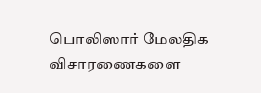பொலிஸார் மேலதிக விசாரணைகளை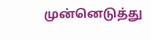முன்னெடுத்து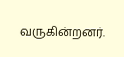வருகின்றனர்.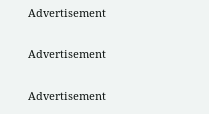Advertisement

Advertisement

Advertisement